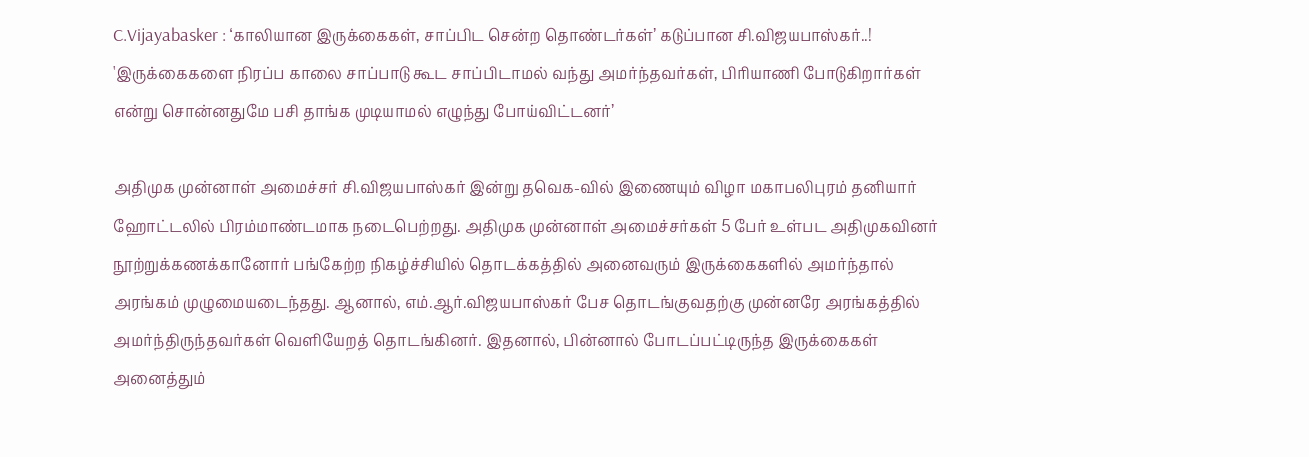C.Vijayabasker : ‘காலியான இருக்கைகள், சாப்பிட சென்ற தொண்டர்கள்’ கடுப்பான சி.விஜயபாஸ்கர்..!
'இருக்கைகளை நிரப்ப காலை சாப்பாடு கூட சாப்பிடாமல் வந்து அமர்ந்தவர்கள், பிரியாணி போடுகிறார்கள் என்று சொன்னதுமே பசி தாங்க முடியாமல் எழுந்து போய்விட்டனர்’

அதிமுக முன்னாள் அமைச்சர் சி.விஜயபாஸ்கர் இன்று தவெக-வில் இணையும் விழா மகாபலிபுரம் தனியார் ஹோட்டலில் பிரம்மாண்டமாக நடைபெற்றது. அதிமுக முன்னாள் அமைச்சர்கள் 5 பேர் உள்பட அதிமுகவினர் நூற்றுக்கணக்கானோர் பங்கேற்ற நிகழ்ச்சியில் தொடக்கத்தில் அனைவரும் இருக்கைகளில் அமர்ந்தால் அரங்கம் முழுமையடைந்தது. ஆனால், எம்.ஆர்.விஜயபாஸ்கர் பேச தொடங்குவதற்கு முன்னரே அரங்கத்தில் அமர்ந்திருந்தவர்கள் வெளியேறத் தொடங்கினர். இதனால், பின்னால் போடப்பட்டிருந்த இருக்கைகள் அனைத்தும்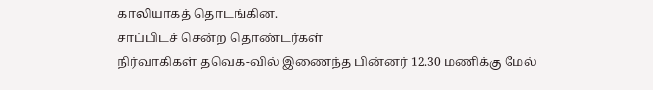காலியாகத் தொடங்கின.
சாப்பிடச் சென்ற தொண்டர்கள்
நிர்வாகிகள் தவெக-வில் இணைந்த பின்னர் 12.30 மணிக்கு மேல்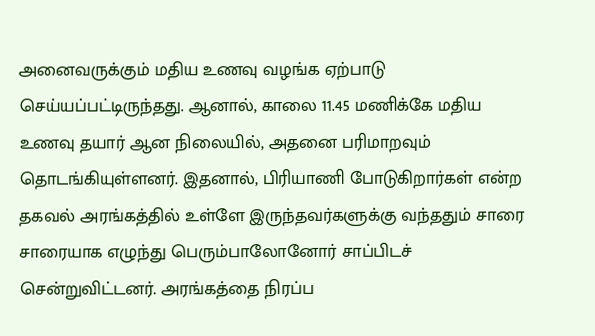அனைவருக்கும் மதிய உணவு வழங்க ஏற்பாடு செய்யப்பட்டிருந்தது. ஆனால், காலை 11.45 மணிக்கே மதிய உணவு தயார் ஆன நிலையில், அதனை பரிமாறவும் தொடங்கியுள்ளனர். இதனால், பிரியாணி போடுகிறார்கள் என்ற தகவல் அரங்கத்தில் உள்ளே இருந்தவர்களுக்கு வந்ததும் சாரை சாரையாக எழுந்து பெரும்பாலோனோர் சாப்பிடச் சென்றுவிட்டனர். அரங்கத்தை நிரப்ப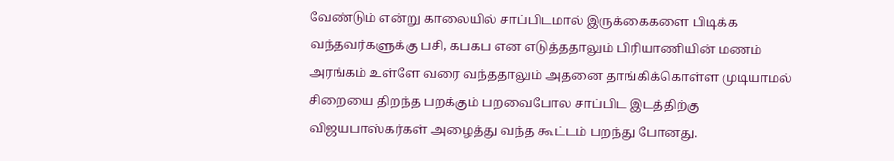வேண்டும் என்று காலையில் சாப்பிடமால் இருக்கைகளை பிடிக்க வந்தவர்களுக்கு பசி, கபகப என எடுத்ததாலும் பிரியாணியின் மணம் அரங்கம் உள்ளே வரை வந்ததாலும் அதனை தாங்கிக்கொள்ள முடியாமல் சிறையை திறந்த பறக்கும் பறவைபோல சாப்பிட இடத்திற்கு விஜயபாஸ்கர்கள் அழைத்து வந்த கூட்டம் பறந்து போனது.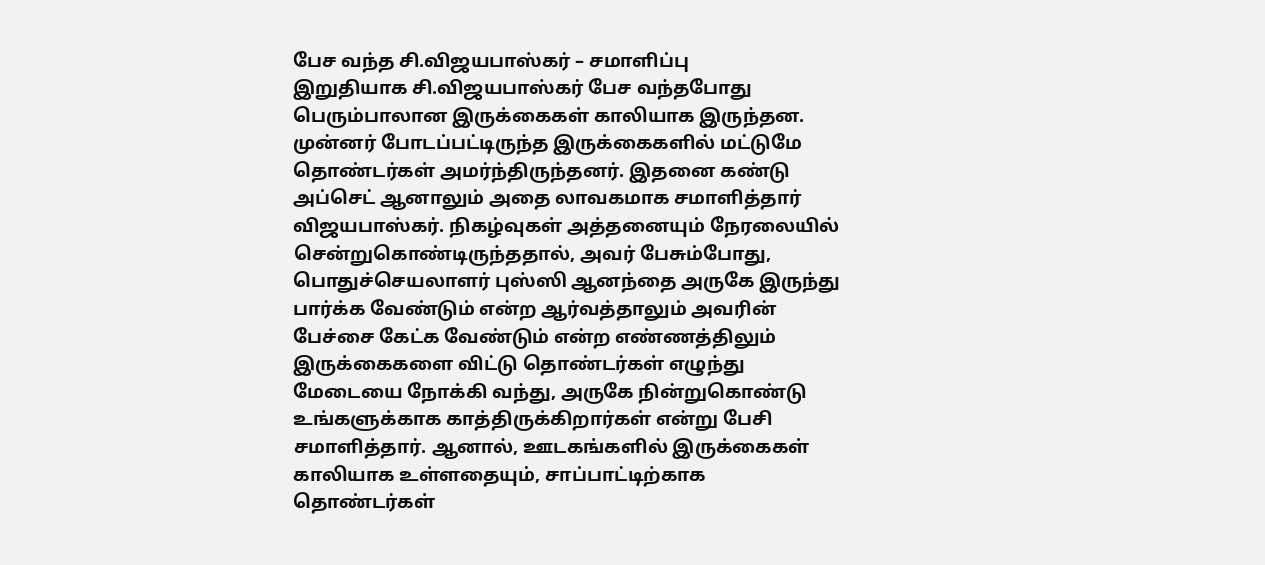பேச வந்த சி.விஜயபாஸ்கர் – சமாளிப்பு
இறுதியாக சி.விஜயபாஸ்கர் பேச வந்தபோது பெரும்பாலான இருக்கைகள் காலியாக இருந்தன. முன்னர் போடப்பட்டிருந்த இருக்கைகளில் மட்டுமே தொண்டர்கள் அமர்ந்திருந்தனர். இதனை கண்டு அப்செட் ஆனாலும் அதை லாவகமாக சமாளித்தார் விஜயபாஸ்கர். நிகழ்வுகள் அத்தனையும் நேரலையில் சென்றுகொண்டிருந்ததால், அவர் பேசும்போது, பொதுச்செயலாளர் புஸ்ஸி ஆனந்தை அருகே இருந்து பார்க்க வேண்டும் என்ற ஆர்வத்தாலும் அவரின் பேச்சை கேட்க வேண்டும் என்ற எண்ணத்திலும் இருக்கைகளை விட்டு தொண்டர்கள் எழுந்து மேடையை நோக்கி வந்து, அருகே நின்றுகொண்டு உங்களுக்காக காத்திருக்கிறார்கள் என்று பேசி சமாளித்தார். ஆனால், ஊடகங்களில் இருக்கைகள் காலியாக உள்ளதையும், சாப்பாட்டிற்காக தொண்டர்கள்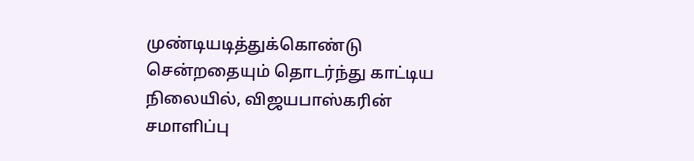முண்டியடித்துக்கொண்டு சென்றதையும் தொடர்ந்து காட்டிய நிலையில், விஜயபாஸ்கரின் சமாளிப்பு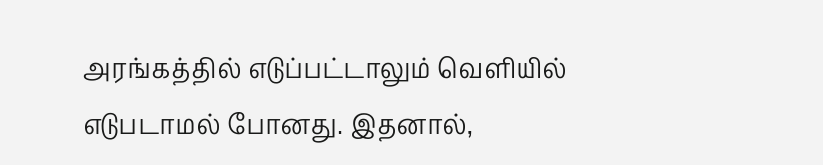அரங்கத்தில் எடுப்பட்டாலும் வெளியில் எடுபடாமல் போனது. இதனால்,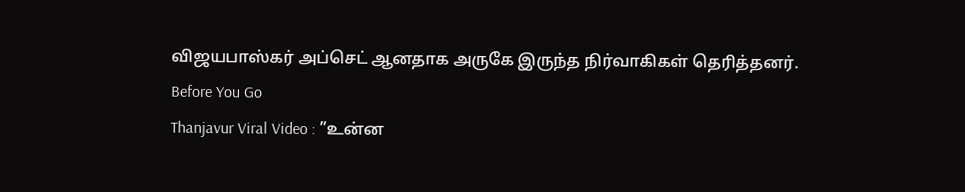விஜயபாஸ்கர் அப்செட் ஆனதாக அருகே இருந்த நிர்வாகிகள் தெரித்தனர்.
Before You Go
Thanjavur Viral Video : ”உன்ன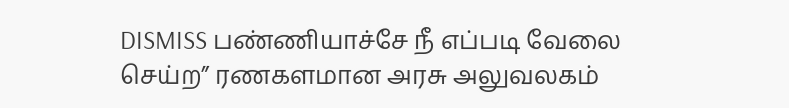DISMISS பண்ணியாச்சே நீ எப்படி வேலை செய்ற” ரணகளமான அரசு அலுவலகம்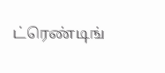ட்ரெண்டிங்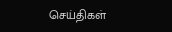செய்திகள்